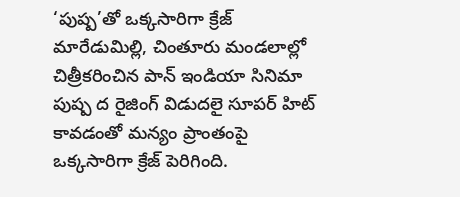‘పుష్ప’తో ఒక్కసారిగా క్రేజ్
మారేడుమిల్లి, చింతూరు మండలాల్లో చిత్రీకరించిన పాన్ ఇండియా సినిమా పుష్ప ద రైజింగ్ విడుదలై సూపర్ హిట్ కావడంతో మన్యం ప్రాంతంపై ఒక్కసారిగా క్రేజ్ పెరిగింది.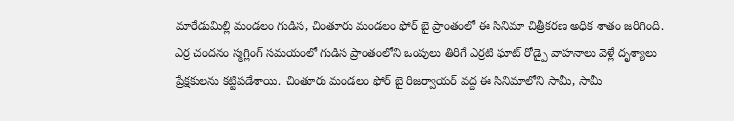మారేడుమిల్లి మండలం గుడిస, చింతూరు మండలం ఫోర్ బై ప్రాంతంలో ఈ సినిమా చిత్రీకరణ అధిక శాతం జరిగింది. ఎర్ర చందనం స్మగ్లింగ్ సమయంలో గుడిస ప్రాంతంలోని ఒంపులు తిరిగే ఎర్రటి ఘాట్ రోడ్పై వాహనాలు వెళ్లే దృశ్యాలు ప్రేక్షకులను కట్టిపడేశాయి. చింతూరు మండలం ఫోర్ బై రిజర్వాయర్ వద్ద ఈ సినిమాలోని సామీ, సామీ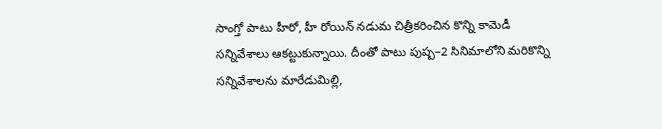సాంగ్తో పాటు హీరో, హీ రోయిన్ నడుమ చిత్రీకరించిన కొన్ని కామెడీ సన్నివేశాలు ఆకట్టుకున్నాయి. దీంతో పాటు పుష్ప–2 సినిమాలోని మరికొన్ని సన్నివేశాలను మారేడుమిల్లి,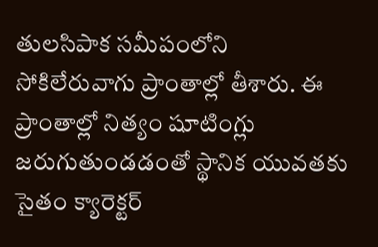తులసిపాక సమీపంలోని సోకిలేరువాగు ప్రాంతాల్లో తీశారు. ఈ ప్రాంతాల్లో నిత్యం షూటింగ్లు జరుగుతుండడంతో స్థానిక యువతకు సైతం క్యారెక్టర్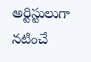అర్టిస్టులుగా నటించే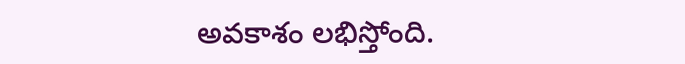అవకాశం లభిస్తోంది.